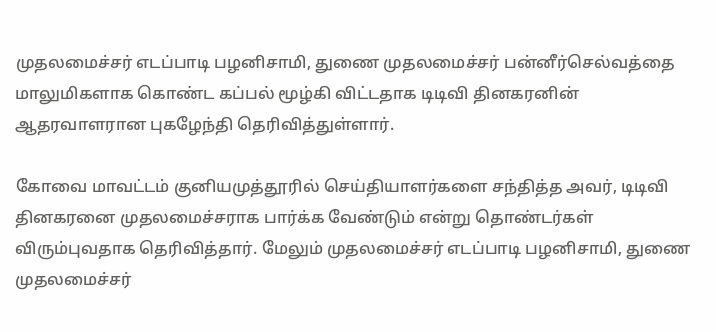முதலமைச்சர் எடப்பாடி பழனிசாமி, துணை முதலமைச்சர் பன்னீர்செல்வத்தை மாலுமிகளாக கொண்ட கப்பல் மூழ்கி விட்டதாக டிடிவி தினகரனின் ஆதரவாளரான புகழேந்தி தெரிவித்துள்ளார்.

கோவை மாவட்டம் குனியமுத்தூரில் செய்தியாளர்களை சந்தித்த அவர், டிடிவி தினகரனை முதலமைச்சராக பார்க்க வேண்டும் என்று தொண்டர்கள் விரும்புவதாக தெரிவித்தார். மேலும் முதலமைச்சர் எடப்பாடி பழனிசாமி, துணை முதலமைச்சர்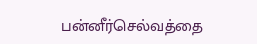பன்னீர்செல்வத்தை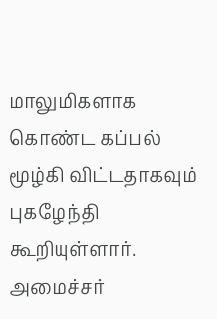மாலுமிகளாக கொண்ட கப்பல் மூழ்கி விட்டதாகவும் புகழேந்தி கூறியுள்ளார். அமைச்சர்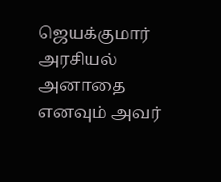ஜெயக்குமார் அரசியல் அனாதை எனவும் அவர்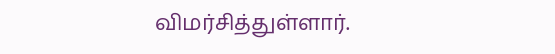விமர்சித்துள்ளார்.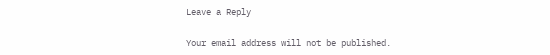Leave a Reply

Your email address will not be published.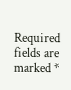Required fields are marked *